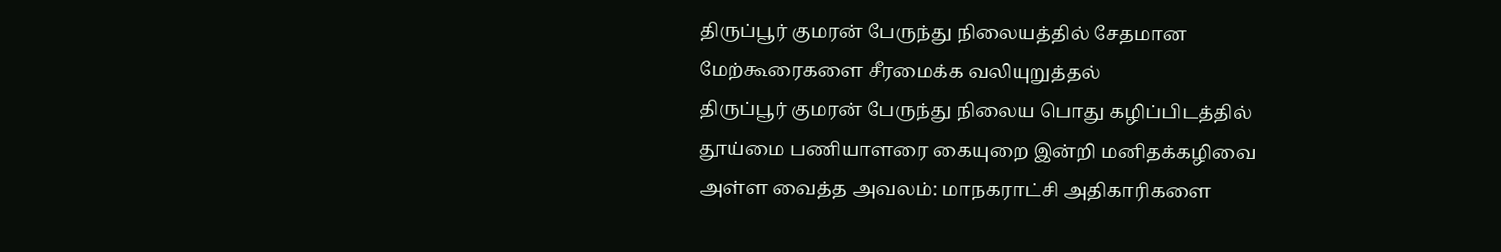திருப்பூர் குமரன் பேருந்து நிலையத்தில் சேதமான மேற்கூரைகளை சீரமைக்க வலியுறுத்தல்
திருப்பூர் குமரன் பேருந்து நிலைய பொது கழிப்பிடத்தில் தூய்மை பணியாளரை கையுறை இன்றி மனிதக்கழிவை அள்ள வைத்த அவலம்: மாநகராட்சி அதிகாரிகளை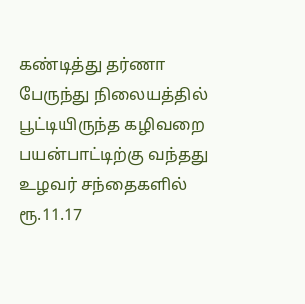கண்டித்து தர்ணா
பேருந்து நிலையத்தில் பூட்டியிருந்த கழிவறை பயன்பாட்டிற்கு வந்தது
உழவர் சந்தைகளில் ரூ.11.17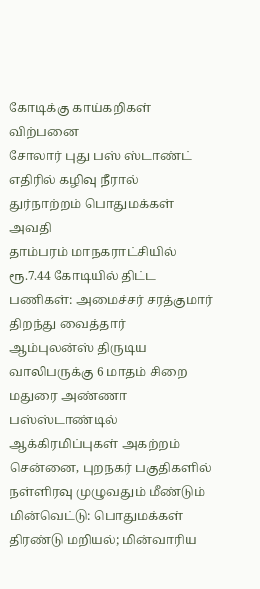கோடிக்கு காய்கறிகள் விற்பனை
சோலார் புது பஸ் ஸ்டாண்ட் எதிரில் கழிவு நீரால் துர்நாற்றம் பொதுமக்கள் அவதி
தாம்பரம் மாநகராட்சியில் ரூ.7.44 கோடியில் திட்ட பணிகள்: அமைச்சர் சரத்குமார் திறந்து வைத்தார்
ஆம்புலன்ஸ் திருடிய வாலிபருக்கு 6 மாதம் சிறை
மதுரை அண்ணா பஸ்ஸ்டாண்டில் ஆக்கிரமிப்புகள் அகற்றம்
சென்னை, புறநகர் பகுதிகளில் நள்ளிரவு முழுவதும் மீண்டும் மின்வெட்டு: பொதுமக்கள் திரண்டு மறியல்; மின்வாரிய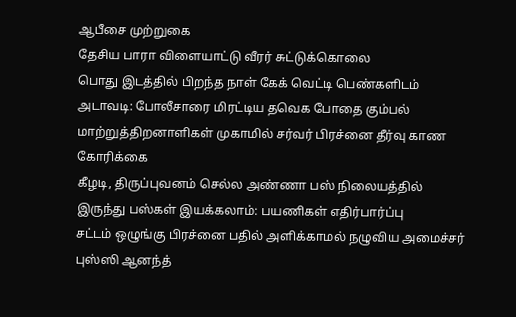ஆபீசை முற்றுகை
தேசிய பாரா விளையாட்டு வீரர் சுட்டுக்கொலை
பொது இடத்தில் பிறந்த நாள் கேக் வெட்டி பெண்களிடம் அடாவடி: போலீசாரை மிரட்டிய தவெக போதை கும்பல்
மாற்றுத்திறனாளிகள் முகாமில் சர்வர் பிரச்னை தீர்வு காண கோரிக்கை
கீழடி, திருப்புவனம் செல்ல அண்ணா பஸ் நிலையத்தில் இருந்து பஸ்கள் இயக்கலாம்: பயணிகள் எதிர்பார்ப்பு
சட்டம் ஒழுங்கு பிரச்னை பதில் அளிக்காமல் நழுவிய அமைச்சர் புஸ்ஸி ஆனந்த்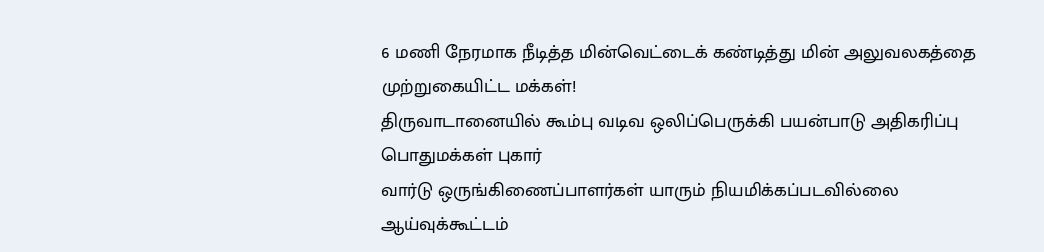6 மணி நேரமாக நீடித்த மின்வெட்டைக் கண்டித்து மின் அலுவலகத்தை முற்றுகையிட்ட மக்கள்!
திருவாடானையில் கூம்பு வடிவ ஒலிப்பெருக்கி பயன்பாடு அதிகரிப்பு பொதுமக்கள் புகார்
வார்டு ஒருங்கிணைப்பாளர்கள் யாரும் நியமிக்கப்படவில்லை
ஆய்வுக்கூட்டம்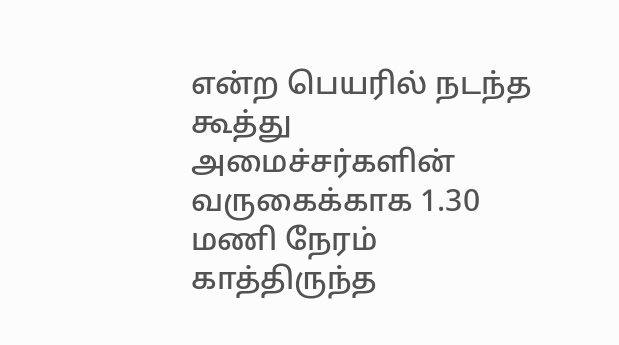என்ற பெயரில் நடந்த கூத்து அமைச்சர்களின் வருகைக்காக 1.30 மணி நேரம் காத்திருந்த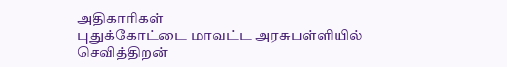அதிகாரிகள்
புதுக்கோட்டை மாவட்ட அரசுபள்ளியில் செவித்திறன்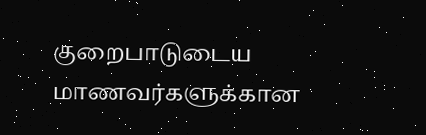குறைபாடுடைய மாணவர்களுக்கான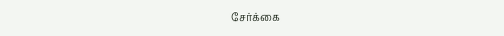சேர்க்கை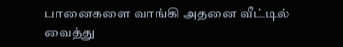பானைகளை வாங்கி அதனை வீட்டில் வைத்து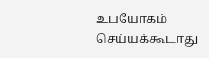உபயோகம் செய்யக்கூடாது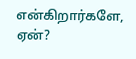என்கிறார்களே, ஏன்?